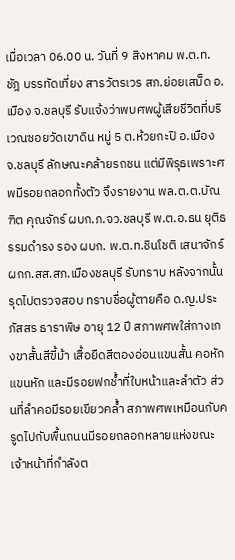เมื่อเวลา 06.00 น. วันที่ 9 สิงหาคม พ.ต.ท.ชัฎ บรรทัดเที่ยง สารวัตรเวร สภ.ย่อยเสม็ด อ.เมือง จ.ชลบุรี รับแจ้งว่าพบศพผู้เสียชีวิตที่บริเวณซอยวัดเขาดิน หมู่ 5 ต.ห้วยกะปิ อ.เมือง จ.ชลบุรี ลักษณะคล้ายรถชน แต่มีพิรุธเพราะศพมีรอยถลอกทั้งตัว จึงรายงาน พล.ต.ต.บัณฑิต คุณจักร์ ผบก.ภ.จว.ชลบุรี พ.ต.อ.ธน ยุติธรรมดำรง รอง ผบก. พ.ต.ท.ชินโชติ เสนาจักร์ ผกก.สส.สภ.เมืองชลบุรี รับทราบ หลังจากนั้นรุดไปตรวจสอบ ทราบชื่อผู้ตายคือ ด.ญ.ประภัสสร ธาราพิษ อายุ 12 ปี สภาพศพใส่กางเกงขาสั้นสีขี้ม้า เสื้อยืดสีตองอ่อนแขนสั้น คอหัก แขนหัก และมีรอยฟกช้ำที่ใบหน้าและลำตัว ส่วนที่ลำคอมีรอยเขียวคล้ำ สภาพศพเหมือนกับครูดไปกับพื้นถนนมีรอยถลอกหลายแห่งขณะเจ้าหน้าที่กำลังต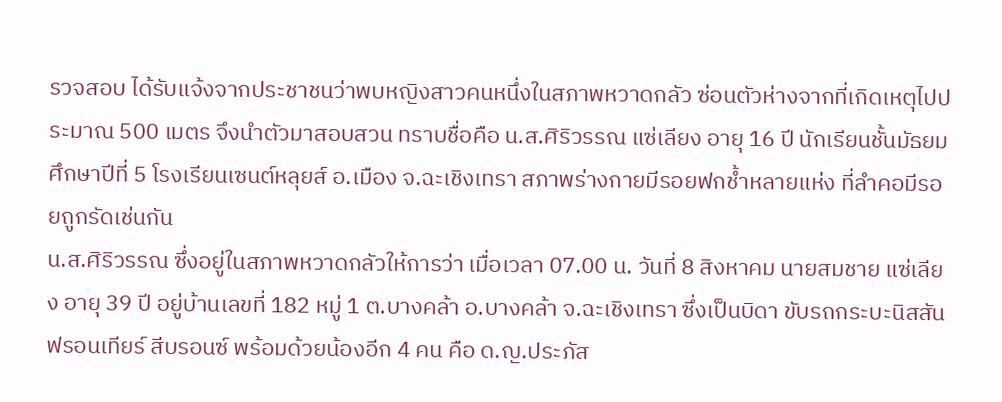รวจสอบ ได้รับแจ้งจากประชาชนว่าพบหญิงสาวคนหนึ่งในสภาพหวาดกลัว ซ่อนตัวห่างจากที่เกิดเหตุไปประมาณ 500 เมตร จึงนำตัวมาสอบสวน ทราบชื่อคือ น.ส.ศิริวรรณ แซ่เลียง อายุ 16 ปี นักเรียนชั้นมัธยมศึกษาปีที่ 5 โรงเรียนเซนต์หลุยส์ อ.เมือง จ.ฉะเชิงเทรา สภาพร่างกายมีรอยฟกช้ำหลายแห่ง ที่ลำคอมีรอยถูกรัดเช่นกัน
น.ส.ศิริวรรณ ซึ่งอยู่ในสภาพหวาดกลัวให้การว่า เมื่อเวลา 07.00 น. วันที่ 8 สิงหาคม นายสมชาย แซ่เลียง อายุ 39 ปี อยู่บ้านเลขที่ 182 หมู่ 1 ต.บางคล้า อ.บางคล้า จ.ฉะเชิงเทรา ซึ่งเป็นบิดา ขับรถกระบะนิสสัน ฟรอนเทียร์ สีบรอนซ์ พร้อมด้วยน้องอีก 4 คน คือ ด.ญ.ประภัส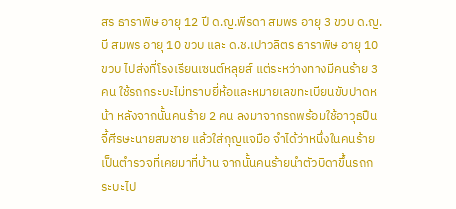สร ธาราพิษ อายุ 12 ปี ด.ญ.พีรดา สมพร อายุ 3 ขวบ ด.ญ.บี สมพร อายุ 10 ขวบ และ ด.ช.เปาวลิตร ธาราพิษ อายุ 10 ขวบ ไปส่งที่โรงเรียนเซนต์หลุยส์ แต่ระหว่างทางมีคนร้าย 3 คน ใช้รถกระบะไม่ทราบยี่ห้อและหมายเลขทะเบียนขับปาดหน้า หลังจากนั้นคนร้าย 2 คน ลงมาจากรถพร้อมใช้อาวุธปืนจี้ศีรษะนายสมชาย แล้วใส่กุญแจมือ จำได้ว่าหนึ่งในคนร้ายเป็นตำรวจที่เคยมาที่บ้าน จากนั้นคนร้ายนำตัวบิดาขึ้นรถกระบะไป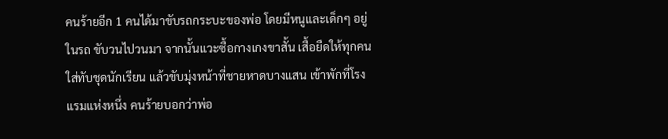คนร้ายอีก 1 คนได้มาขับรถกระบะของพ่อ โดยมีหนูและเด็กๆ อยู่ในรถ ขับวนไปวนมา จากนั้นแวะซื้อกางเกงขาสั้น เสื้อยืดให้ทุกคนใส่ทับชุดนักเรียน แล้วขับมุ่งหน้าที่ชายหาดบางแสน เข้าพักที่โรงแรมแห่งหนึ่ง คนร้ายบอกว่าพ่อ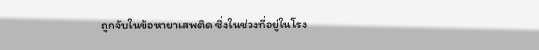ถูกจับในข้อหายาเสพติด ซึ่งในช่วงที่อยู่ในโรง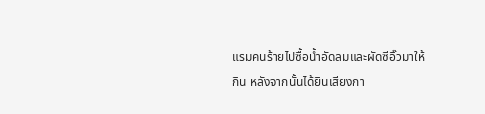แรมคนร้ายไปซื้อน้ำอัดลมและผัดซีอิ๊วมาให้กิน หลังจากนั้นได้ยินเสียงกา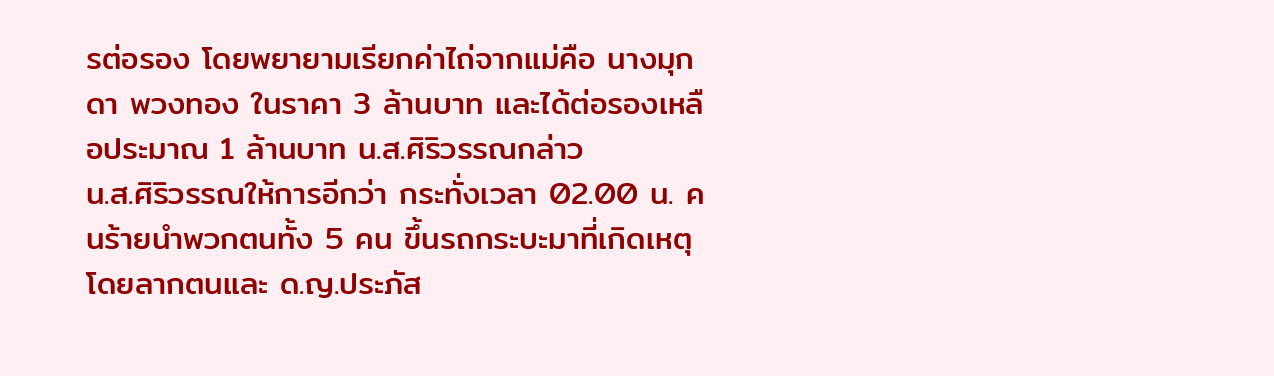รต่อรอง โดยพยายามเรียกค่าไถ่จากแม่คือ นางมุกดา พวงทอง ในราคา 3 ล้านบาท และได้ต่อรองเหลือประมาณ 1 ล้านบาท น.ส.ศิริวรรณกล่าว
น.ส.ศิริวรรณให้การอีกว่า กระทั่งเวลา 02.00 น. คนร้ายนำพวกตนทั้ง 5 คน ขึ้นรถกระบะมาที่เกิดเหตุ โดยลากตนและ ด.ญ.ประภัส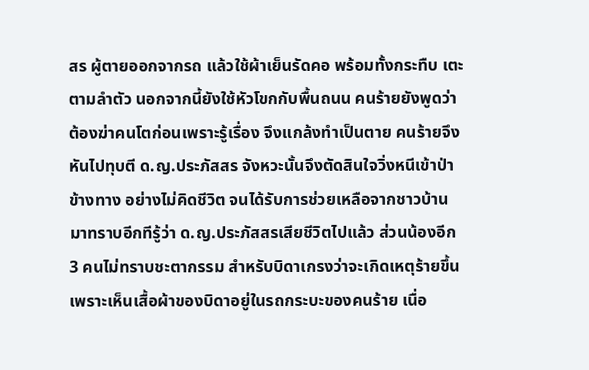สร ผู้ตายออกจากรถ แล้วใช้ผ้าเย็นรัดคอ พร้อมทั้งกระทืบ เตะตามลำตัว นอกจากนี้ยังใช้หัวโขกกับพื้นถนน คนร้ายยังพูดว่า ต้องฆ่าคนโตก่อนเพราะรู้เรื่อง จึงแกล้งทำเป็นตาย คนร้ายจึงหันไปทุบตี ด.ญ.ประภัสสร จังหวะนั้นจึงตัดสินใจวิ่งหนีเข้าป่าข้างทาง อย่างไม่คิดชีวิต จนได้รับการช่วยเหลือจากชาวบ้าน มาทราบอีกทีรู้ว่า ด.ญ.ประภัสสรเสียชีวิตไปแล้ว ส่วนน้องอีก 3 คนไม่ทราบชะตากรรม สำหรับบิดาเกรงว่าจะเกิดเหตุร้ายขึ้น เพราะเห็นเสื้อผ้าของบิดาอยู่ในรถกระบะของคนร้าย เนื่อ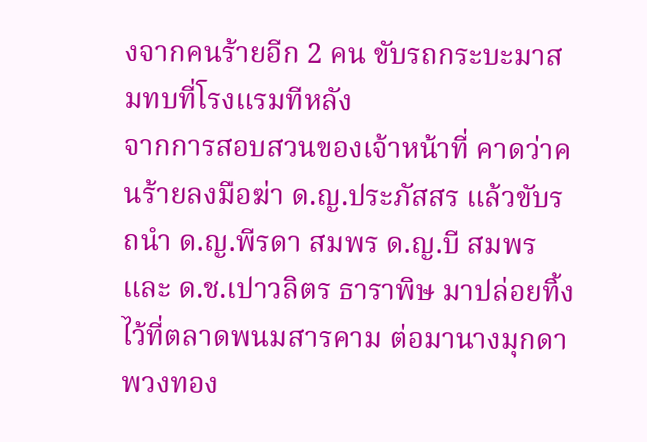งจากคนร้ายอีก 2 คน ขับรถกระบะมาสมทบที่โรงแรมทีหลัง
จากการสอบสวนของเจ้าหน้าที่ คาดว่าคนร้ายลงมือฆ่า ด.ญ.ประภัสสร แล้วขับรถนำ ด.ญ.พีรดา สมพร ด.ญ.บี สมพร และ ด.ช.เปาวลิตร ธาราพิษ มาปล่อยทิ้งไว้ที่ตลาดพนมสารคาม ต่อมานางมุกดา พวงทอง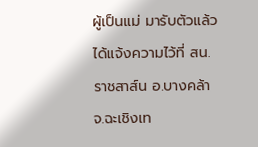ผู้เป็นแม่ มารับตัวแล้วได้แจ้งความไว้ที่ สน.ราชสาส์น อ.บางคล้า จ.ฉะเชิงเท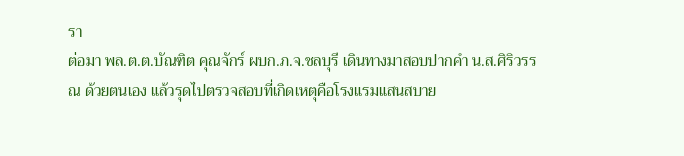รา
ต่อมา พล.ต.ต.บัณฑิต คุณจักร์ ผบก.ภ.จ.ชลบุรี เดินทางมาสอบปากคำ น.ส.ศิริวรรณ ด้วยตนเอง แล้วรุดไปตรวจสอบที่เกิดเหตุคือโรงแรมแสนสบาย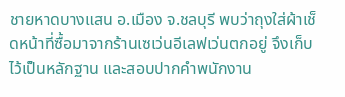ชายหาดบางแสน อ.เมือง จ.ชลบุรี พบว่าถุงใส่ผ้าเช็ดหน้าที่ซื้อมาจากร้านเซเว่นอีเลฟเว่นตกอยู่ จึงเก็บไว้เป็นหลักฐาน และสอบปากคำพนักงาน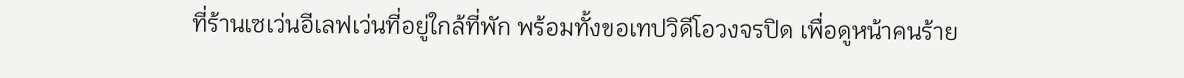ที่ร้านเซเว่นอีเลฟเว่นที่อยู่ใกล้ที่พัก พร้อมทั้งขอเทปวิดีโอวงจรปิด เพื่อดูหน้าคนร้าย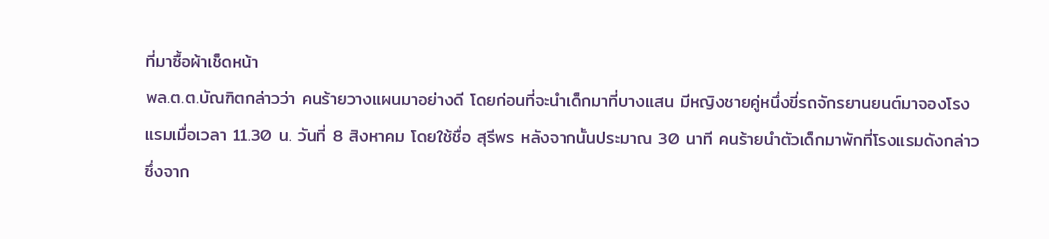ที่มาซื้อผ้าเช็ดหน้า
พล.ต.ต.บัณฑิตกล่าวว่า คนร้ายวางแผนมาอย่างดี โดยก่อนที่จะนำเด็กมาที่บางแสน มีหญิงชายคู่หนึ่งขี่รถจักรยานยนต์มาจองโรงแรมเมื่อเวลา 11.30 น. วันที่ 8 สิงหาคม โดยใช้ชื่อ สุรีพร หลังจากนั้นประมาณ 30 นาที คนร้ายนำตัวเด็กมาพักที่โรงแรมดังกล่าว ซึ่งจาก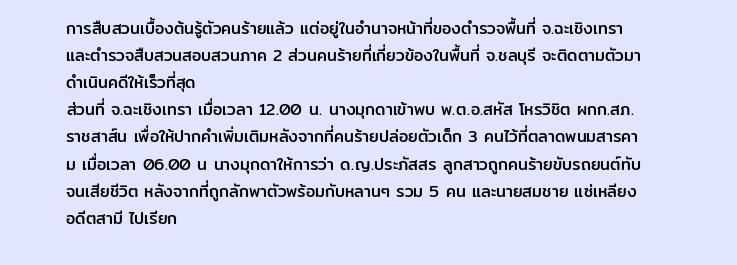การสืบสวนเบื้องต้นรู้ตัวคนร้ายแล้ว แต่อยู่ในอำนาจหน้าที่ของตำรวจพื้นที่ จ.ฉะเชิงเทรา และตำรวจสืบสวนสอบสวนภาค 2 ส่วนคนร้ายที่เกี่ยวข้องในพื้นที่ จ.ชลบุรี จะติดตามตัวมาดำเนินคดีให้เร็วที่สุด
ส่วนที่ จ.ฉะเชิงเทรา เมื่อเวลา 12.00 น. นางมุกดาเข้าพบ พ.ต.อ.สหัส โหรวิชิต ผกก.สภ.ราชสาส์น เพื่อให้ปากคำเพิ่มเติมหลังจากที่คนร้ายปล่อยตัวเด็ก 3 คนไว้ที่ตลาดพนมสารคาม เมื่อเวลา 06.00 น นางมุกดาให้การว่า ด.ญ.ประภัสสร ลูกสาวถูกคนร้ายขับรถยนต์ทับจนเสียชีวิต หลังจากที่ถูกลักพาตัวพร้อมกับหลานๆ รวม 5 คน และนายสมชาย แซ่เหลียง อดีตสามี ไปเรียก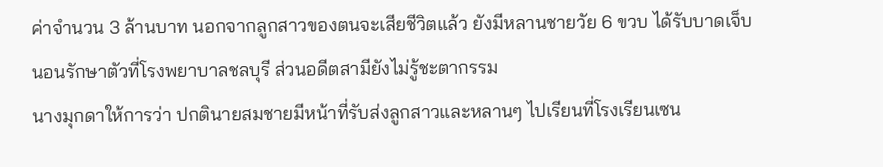ค่าจำนวน 3 ล้านบาท นอกจากลูกสาวของตนจะเสียชีวิตแล้ว ยังมีหลานชายวัย 6 ขวบ ได้รับบาดเจ็บนอนรักษาตัวที่โรงพยาบาลชลบุรี ส่วนอดีตสามียังไม่รู้ชะตากรรม
นางมุกดาให้การว่า ปกตินายสมชายมีหน้าที่รับส่งลูกสาวและหลานๆ ไปเรียนที่โรงเรียนเซน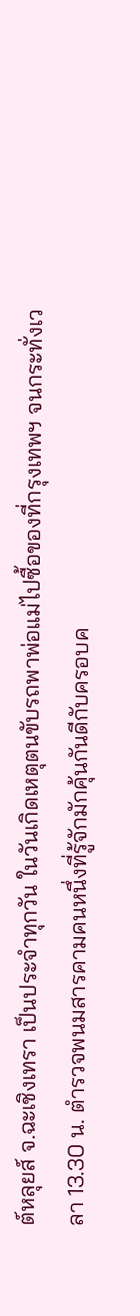ต์หลุยส์ จ.ฉะเชิงเทรา เป็นประจำทุกวัน ในวันเกิดเหตุตนขับรถพาพ่อแม่ไปซื้อของที่กรุงเทพฯ จนกระทั่งเวลา 13.30 น. ตำรวจพนมสารคามคนหนึ่งที่รู้จักมักคุ้นกันดีกับครอบค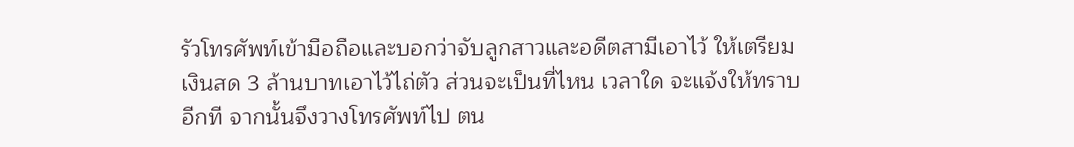รัวโทรศัพท์เข้ามือถือและบอกว่าจับลูกสาวและอดีตสามีเอาไว้ ให้เตรียมเงินสด 3 ล้านบาทเอาไว้ไถ่ตัว ส่วนจะเป็นที่ไหน เวลาใด จะแจ้งให้ทราบอีกที จากนั้นจึงวางโทรศัพท์ไป ตน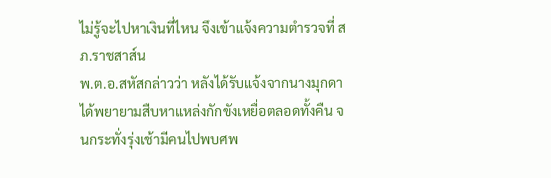ไม่รู้จะไปหาเงินที่ไหน จึงเข้าแจ้งความตำรวจที่ สภ.ราชสาส์น
พ.ต.อ.สหัสกล่าวว่า หลังได้รับแจ้งจากนางมุกดา ได้พยายามสืบหาแหล่งกักขังเหยื่อตลอดทั้งคืน จนกระทั่งรุ่งเช้ามีคนไปพบศพ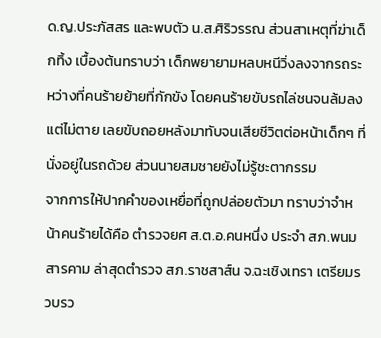ด.ญ.ประภัสสร และพบตัว น.ส.ศิริวรรณ ส่วนสาเหตุที่ฆ่าเด็กทิ้ง เบื้องต้นทราบว่า เด็กพยายามหลบหนีวิ่งลงจากรถระหว่างที่คนร้ายย้ายที่กักขัง โดยคนร้ายขับรถไล่ชนจนล้มลงแต่ไม่ตาย เลยขับถอยหลังมาทับจนเสียชีวิตต่อหน้าเด็กๆ ที่นั่งอยู่ในรถด้วย ส่วนนายสมชายยังไม่รู้ชะตากรรม
จากการให้ปากคำของเหยื่อที่ถูกปล่อยตัวมา ทราบว่าจำหน้าคนร้ายได้คือ ตำรวจยศ ส.ต.อ.คนหนึ่ง ประจำ สภ.พนมสารคาม ล่าสุดตำรวจ สภ.ราชสาส์น จ.ฉะเชิงเทรา เตรียมรวบรว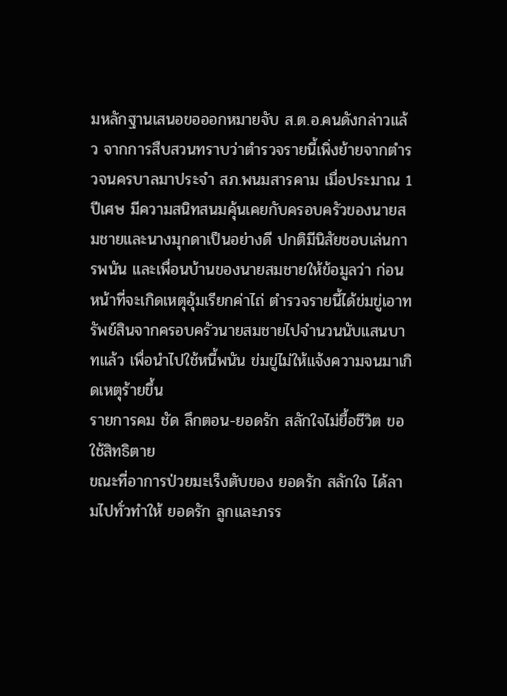มหลักฐานเสนอขอออกหมายจับ ส.ต.อ.คนดังกล่าวแล้ว จากการสืบสวนทราบว่าตำรวจรายนี้เพิ่งย้ายจากตำรวจนครบาลมาประจำ สภ.พนมสารคาม เมื่อประมาณ 1 ปีเศษ มีความสนิทสนมคุ้นเคยกับครอบครัวของนายสมชายและนางมุกดาเป็นอย่างดี ปกติมีนิสัยชอบเล่นการพนัน และเพื่อนบ้านของนายสมชายให้ข้อมูลว่า ก่อนหน้าที่จะเกิดเหตุอุ้มเรียกค่าไถ่ ตำรวจรายนี้ได้ข่มขู่เอาทรัพย์สินจากครอบครัวนายสมชายไปจำนวนนับแสนบาทแล้ว เพื่อนำไปใช้หนี้พนัน ข่มขู่ไม่ให้แจ้งความจนมาเกิดเหตุร้ายขึ้น
รายการคม ชัด ลึกตอน-ยอดรัก สลักใจไม่ยื้อชีวิต ขอใช้สิทธิตาย
ขณะที่อาการป่วยมะเร็งตับของ ยอดรัก สลักใจ ได้ลามไปทั่วทำให้ ยอดรัก ลูกและภรร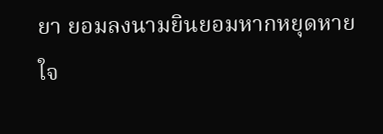ยา ยอมลงนามยินยอมหากหยุดหายใจ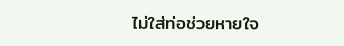ไม่ใส่ท่อช่วยหายใจ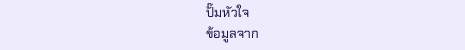ปั๊มหัวใจ
ข้อมูลจาก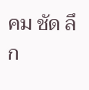คม ชัด ลึก